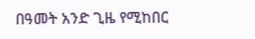በዓመት አንድ ጊዜ የሚከበር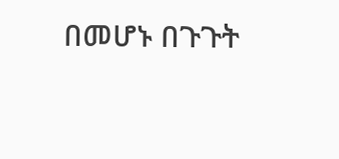በመሆኑ በጉጉት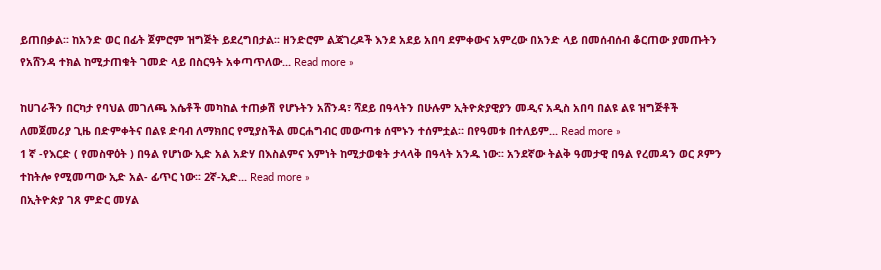ይጠበቃል፡፡ ከአንድ ወር በፊት ጀምሮም ዝግጅት ይደረግበታል፡፡ ዘንድሮም ልጃገረዶች እንደ አደይ አበባ ደምቀውና አምረው በአንድ ላይ በመሰብሰብ ቆርጠው ያመጡትን የአሸንዳ ተክል ከሚታጠቁት ገመድ ላይ በስርዓት አቀጣጥለው... Read more »

ከሀገራችን በርካታ የባህል መገለጫ እሴቶች መካከል ተጠቃሽ የሆኑትን አሸንዳ፣ ሻደይ በዓላትን በሁሉም ኢትዮጵያዊያን መዲና አዲስ አበባ በልዩ ልዩ ዝግጅቶች ለመጀመሪያ ጊዜ በድምቀትና በልዩ ድባብ ለማክበር የሚያስችል መርሐግብር መውጣቱ ሰሞኑን ተሰምቷል። በየዓመቱ በተለይም... Read more »
1 ኛ -የእርድ ( የመስዋዕት ) በዓል የሆነው ኢድ አል አድሃ በእስልምና እምነት ከሚታወቁት ታላላቅ በዓላት አንዱ ነው፡፡ አንደኛው ትልቅ ዓመታዊ በዓል የረመዳን ወር ጾምን ተከትሎ የሚመጣው ኢድ አል- ፊጥር ነው፡፡ 2ኛ-ኢድ... Read more »
በኢትዮጵያ ገጸ ምድር መሃል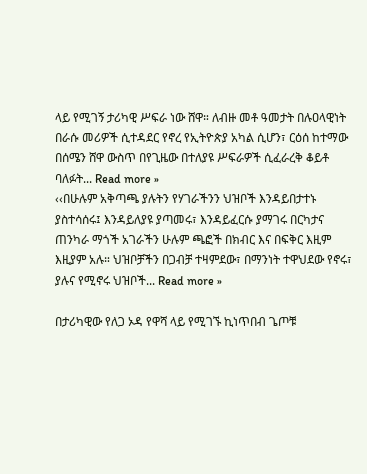ላይ የሚገኝ ታሪካዊ ሥፍራ ነው ሸዋ። ለብዙ መቶ ዓመታት በሉዐላዊነት በራሱ መሪዎች ሲተዳደር የኖረ የኢትዮጵያ አካል ሲሆን፣ ርዕሰ ከተማው በሰሜን ሸዋ ውስጥ በየጊዜው በተለያዩ ሥፍራዎች ሲፈራረቅ ቆይቶ ባለፉት... Read more »
‹‹በሁሉም አቅጣጫ ያሉትን የሃገራችንን ህዝቦች እንዳይበታተኑ ያስተሳሰሩ፤ እንዳይለያዩ ያጣመሩ፣ እንዳይፈርሱ ያማገሩ በርካታና ጠንካራ ማጎች አገራችን ሁሉም ጫፎች በክብር እና በፍቅር እዚም እዚያም አሉ። ህዝቦቻችን በጋብቻ ተዛምደው፣ በማንነት ተዋህደው የኖሩ፣ ያሉና የሚኖሩ ህዝቦች... Read more »

በታሪካዊው የለጋ ኦዳ የዋሻ ላይ የሚገኙ ኪነጥበብ ጌጦቹ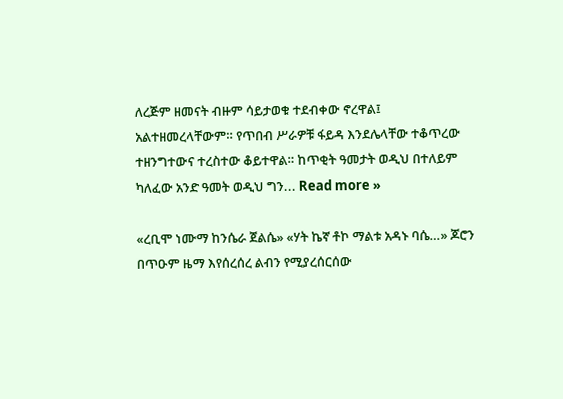ለረጅም ዘመናት ብዙም ሳይታወቁ ተደብቀው ኖረዋል፤ አልተዘመረላቸውም። የጥበብ ሥራዎቹ ፋይዳ እንደሌላቸው ተቆጥረው ተዘንግተውና ተረስተው ቆይተዋል። ከጥቂት ዓመታት ወዲህ በተለይም ካለፈው አንድ ዓመት ወዲህ ግን... Read more »

«ረቢሞ ነሙማ ከንሴራ ጀልሴ» «ሃት ኬኛ ቶኮ ማልቱ አዳኑ ባሴ…» ጆሮን በጥዑም ዜማ እየሰረሰረ ልብን የሚያረሰርሰው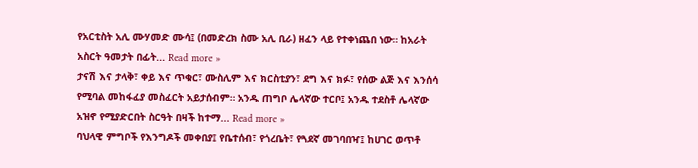የአርቲስት አሊ ሙሃመድ ሙሳ፤ (በመድረክ ስሙ አሊ ቢራ) ዘፈን ላይ የተቀነጨበ ነው። ከአራት አስርት ዓመታት በፊት... Read more »
ታናሽ እና ታላቅ፣ ቀይ እና ጥቁር፣ ሙስሊም እና ክርስቲያን፣ ደግ እና ክፉ፣ የሰው ልጅ እና እንሰሳ የሚባል መከፋፈያ መስፈርት አይታሰብም። አንዱ ጠግቦ ሌላኛው ተርቦ፤ አንዱ ተደስቶ ሌላኛው አዝኖ የሚያድርበት ስርዓት በዛች ከተማ... Read more »
ባህላዊ ምግቦች የእንግዶች መቀበያ፤ የቤተሰብ፣ የጎረቤት፣ የጓደኛ መገባበዣ፤ ከሀገር ወጥቶ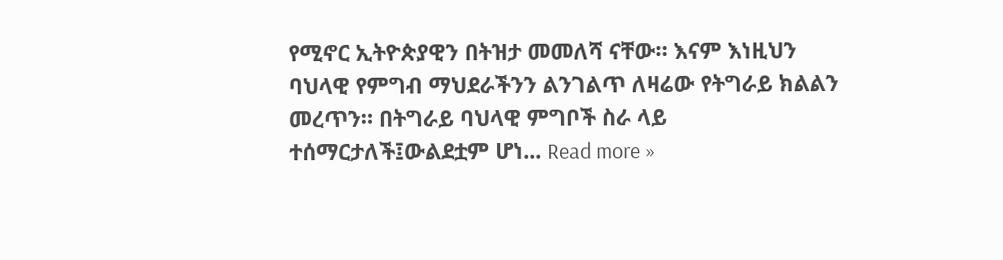የሚኖር ኢትዮጵያዊን በትዝታ መመለሻ ናቸው። እናም እነዚህን ባህላዊ የምግብ ማህደራችንን ልንገልጥ ለዛሬው የትግራይ ክልልን መረጥን። በትግራይ ባህላዊ ምግቦች ስራ ላይ ተሰማርታለች፤ውልደቷም ሆነ... Read more »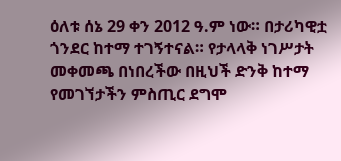ዕለቱ ሰኔ 29 ቀን 2012 ዓ.ም ነው። በታሪካዊቷ ጎንደር ከተማ ተገኝተናል። የታላላቅ ነገሥታት መቀመጫ በነበረችው በዚህች ድንቅ ከተማ የመገኘታችን ምስጢር ደግሞ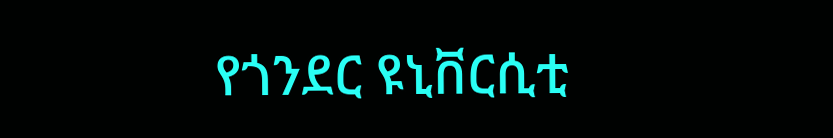የጎንደር ዩኒቨርሲቲ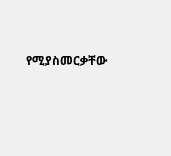የሚያስመርቃቸው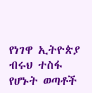የነገዋ ኢትዮጵያ ብሩህ ተስፋ የሆኑት ወጣቶች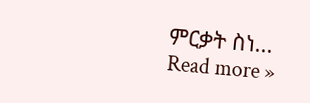ምርቃት ስነ... Read more »